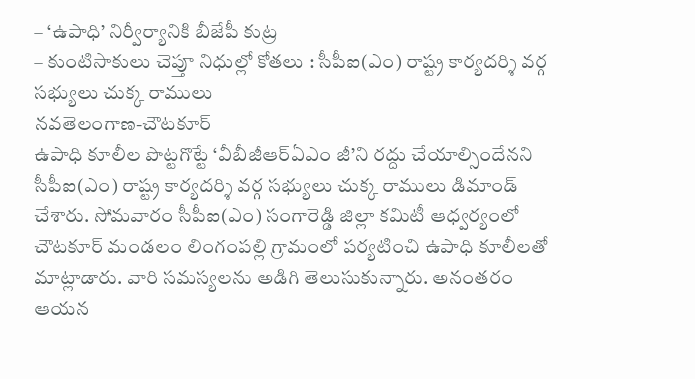– ‘ఉపాధి’ నిర్వీర్యానికి బీజేపీ కుట్ర
– కుంటిసాకులు చెప్తూ నిధుల్లో కోతలు : సీపీఐ(ఎం) రాష్ట్ర కార్యదర్శి వర్గ సభ్యులు చుక్క రాములు
నవతెలంగాణ-చౌటకూర్
ఉపాధి కూలీల పొట్టగొట్టే ‘వీబీజీఆర్ఏఎం జీ’ని రద్దు చేయాల్సిందేనని సీపీఐ(ఎం) రాష్ట్ర కార్యదర్శి వర్గ సభ్యులు చుక్క రాములు డిమాండ్ చేశారు. సోమవారం సీపీఐ(ఎం) సంగారెడ్డి జిల్లా కమిటీ ఆధ్వర్యంలో చౌటకూర్ మండలం లింగంపల్లి గ్రామంలో పర్యటించి ఉపాధి కూలీలతో మాట్లాడారు. వారి సమస్యలను అడిగి తెలుసుకున్నారు. అనంతరం ఆయన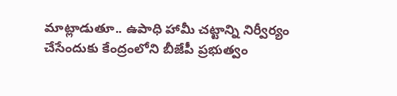మాట్లాడుతూ.. ఉపాధి హామీ చట్టాన్ని నిర్వీర్యం చేసేందుకు కేంద్రంలోని బీజేపీ ప్రభుత్వం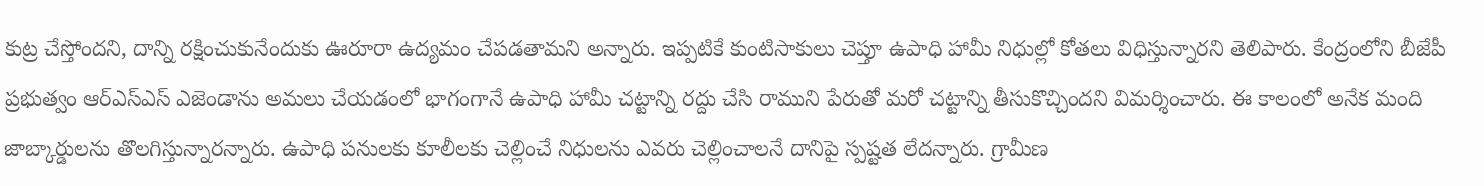కుట్ర చేస్తోందని, దాన్ని రక్షించుకునేందుకు ఊరూరా ఉద్యమం చేపడతామని అన్నారు. ఇప్పటికే కుంటిసాకులు చెప్తూ ఉపాధి హామీ నిధుల్లో కోతలు విధిస్తున్నారని తెలిపారు. కేంద్రంలోని బీజేపీ ప్రభుత్వం ఆర్ఎస్ఎస్ ఎజెండాను అమలు చేయడంలో భాగంగానే ఉపాధి హామీ చట్టాన్ని రద్దు చేసి రాముని పేరుతో మరో చట్టాన్ని తీసుకొచ్చిందని విమర్శించారు. ఈ కాలంలో అనేక మంది జాబ్కార్డులను తొలగిస్తున్నారన్నారు. ఉపాధి పనులకు కూలీలకు చెల్లించే నిధులను ఎవరు చెల్లించాలనే దానిపై స్పష్టత లేదన్నారు. గ్రామీణ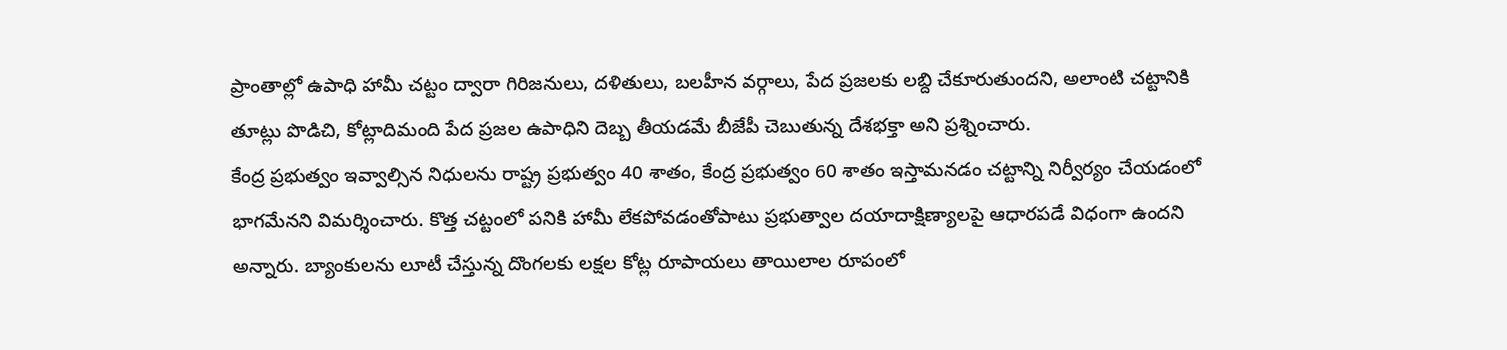ప్రాంతాల్లో ఉపాధి హామీ చట్టం ద్వారా గిరిజనులు, దళితులు, బలహీన వర్గాలు, పేద ప్రజలకు లబ్ది చేకూరుతుందని, అలాంటి చట్టానికి తూట్లు పొడిచి, కోట్లాదిమంది పేద ప్రజల ఉపాధిని దెబ్బ తీయడమే బీజేపీ చెబుతున్న దేశభక్తా అని ప్రశ్నించారు.
కేంద్ర ప్రభుత్వం ఇవ్వాల్సిన నిధులను రాష్ట్ర ప్రభుత్వం 40 శాతం, కేంద్ర ప్రభుత్వం 60 శాతం ఇస్తామనడం చట్టాన్ని నిర్వీర్యం చేయడంలో భాగమేనని విమర్శించారు. కొత్త చట్టంలో పనికి హామీ లేకపోవడంతోపాటు ప్రభుత్వాల దయాదాక్షిణ్యాలపై ఆధారపడే విధంగా ఉందని అన్నారు. బ్యాంకులను లూటీ చేస్తున్న దొంగలకు లక్షల కోట్ల రూపాయలు తాయిలాల రూపంలో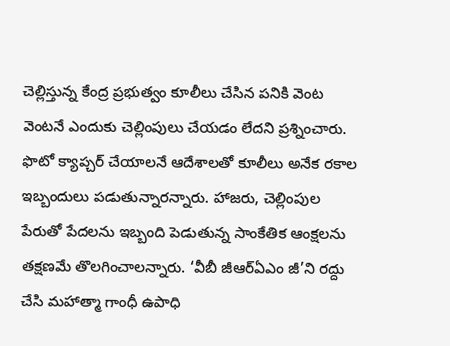చెల్లిస్తున్న కేంద్ర ప్రభుత్వం కూలీలు చేసిన పనికి వెంట వెంటనే ఎందుకు చెల్లింపులు చేయడం లేదని ప్రశ్నించారు.
ఫొటో క్యాప్చర్ చేయాలనే ఆదేశాలతో కూలీలు అనేక రకాల ఇబ్బందులు పడుతున్నారన్నారు. హాజరు, చెల్లింపుల పేరుతో పేదలను ఇబ్బంది పెడుతున్న సాంకేతిక ఆంక్షలను తక్షణమే తొలగించాలన్నారు. ‘వీబీ జీఆర్ఏఎం జీ’ని రద్దు చేసి మహాత్మా గాంధీ ఉపాధి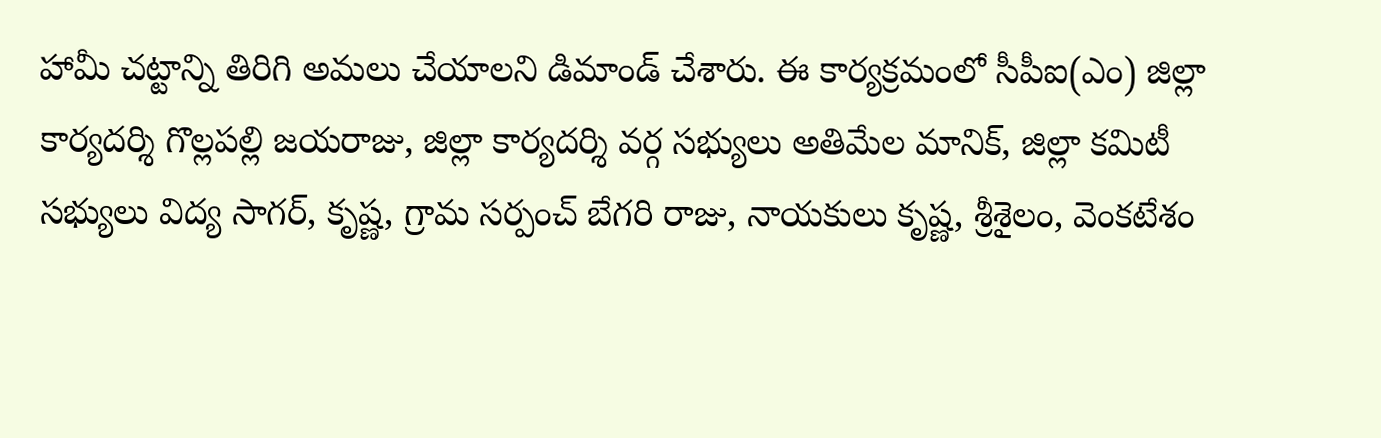హామీ చట్టాన్ని తిరిగి అమలు చేయాలని డిమాండ్ చేశారు. ఈ కార్యక్రమంలో సీపీఐ(ఎం) జిల్లా కార్యదర్శి గొల్లపల్లి జయరాజు, జిల్లా కార్యదర్శి వర్గ సభ్యులు అతిమేల మానిక్, జిల్లా కమిటీ సభ్యులు విద్య సాగర్, కృష్ణ, గ్రామ సర్పంచ్ బేగరి రాజు, నాయకులు కృష్ణ, శ్రీశైలం, వెంకటేశం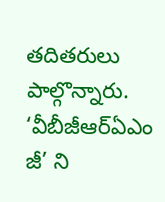తదితరులు పాల్గొన్నారు.
‘వీబీజీఆర్ఏఎం జీ’ ని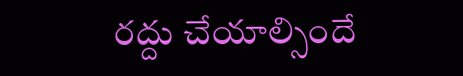రద్దు చేయాల్సిందే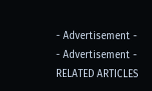- Advertisement -
- Advertisement -
RELATED ARTICLES